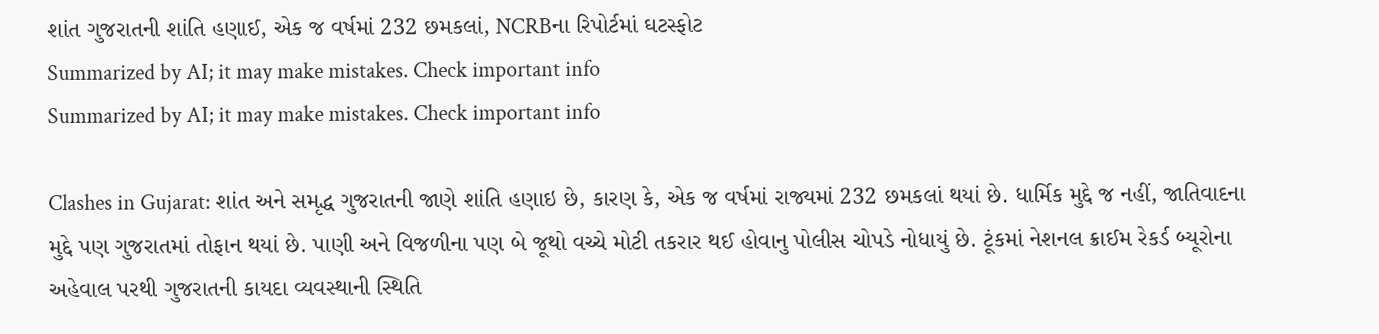શાંત ગુજરાતની શાંતિ હણાઈ, એક જ વર્ષમાં 232 છમકલાં, NCRBના રિપોર્ટમાં ઘટસ્ફોટ
Summarized by AI; it may make mistakes. Check important info
Summarized by AI; it may make mistakes. Check important info

Clashes in Gujarat: શાંત અને સમૃદ્ધ ગુજરાતની જાણે શાંતિ હણાઇ છે, કારણ કે, એક જ વર્ષમાં રાજ્યમાં 232 છમકલાં થયાં છે. ધાર્મિક મુદ્દે જ નહીં, જાતિવાદના મુદ્દે પણ ગુજરાતમાં તોફાન થયાં છે. પાણી અને વિજળીના પણ બે જૂથો વચ્ચે મોટી તકરાર થઈ હોવાનુ પોલીસ ચોપડે નોધાયું છે. ટૂંકમાં નેશનલ ક્રાઈમ રેકર્ડ બ્યૂરોના અહેવાલ પરથી ગુજરાતની કાયદા વ્યવસ્થાની સ્થિતિ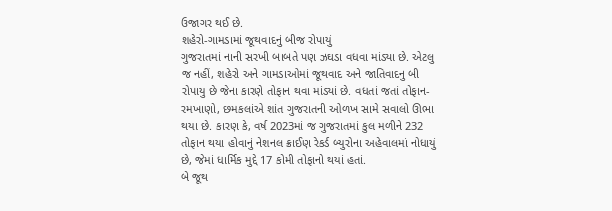ઉજાગર થઈ છે.
શહેરો-ગામડામાં જૂથવાદનું બીજ રોપાયું
ગુજરાતમાં નાની સરખી બાબતે પણ ઝઘડા વધવા માંડ્યા છે. એટલુ જ નહીં, શહેરો અને ગામડાઓમાં જૂથવાદ અને જાતિવાદનુ બી રોપાયુ છે જેના કારણે તોફાન થવા માંડ્યાં છે. વધતાં જતાં તોફાન-રમખાણો, છમકલાંએ શાંત ગુજરાતની ઓળખ સામે સવાલો ઊભા થયા છે. કારણ કે, વર્ષ 2023માં જ ગુજરાતમાં કુલ મળીને 232 તોફાન થયા હોવાનું નેશનલ ક્રાઈણ રેકર્ડ બ્યુરોના અહેવાલમાં નોધાયું છે, જેમાં ધાર્મિક મુદ્દે 17 કોમી તોફાનો થયાં હતાં.
બે જૂથ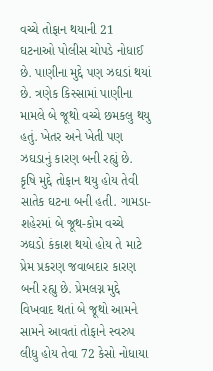વચ્ચે તોફાન થયાની 21 ઘટનાઓ પોલીસ ચોપડે નોધાઈ છે. પાણીના મુદ્દે પણ ઝઘડાં થયાં છે. ત્રણેક કિસ્સામાં પાણીના મામલે બે જૂથો વચ્ચે છમકલુ થયુ હતું. ખેતર અને ખેતી પણ ઝઘડાનું કારણ બની રહ્યું છે. કૃષિ મુદ્દે તોફાન થયુ હોય તેવી સાતેક ઘટના બની હતી. ગામડા-શહેરમાં બે જૂથ-કોમ વચ્ચે ઝઘડો કંકાશ થયો હોય તે માટે પ્રેમ પ્રકરણ જવાબદાર કારણ બની રહ્યુ છે. પ્રેમલગ્ન મુદ્દે વિખવાદ થતાં બે જૂથો આમને સામને આવતાં તોફાને સ્વરુપ લીધુ હોય તેવા 72 કેસો નોધાયા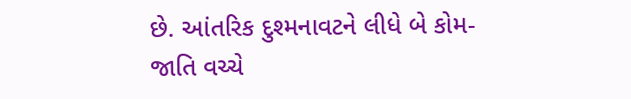છે. આંતરિક દુશ્મનાવટને લીધે બે કોમ-જાતિ વચ્ચે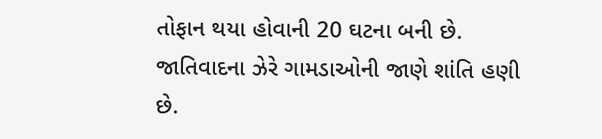તોફાન થયા હોવાની 20 ઘટના બની છે.
જાતિવાદના ઝેરે ગામડાઓની જાણે શાંતિ હણી છે.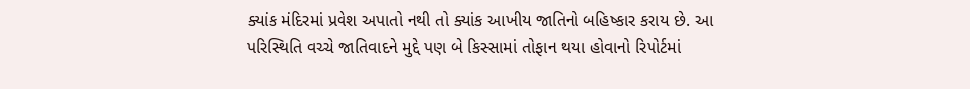ક્યાંક મંદિરમાં પ્રવેશ અપાતો નથી તો ક્યાંક આખીય જાતિનો બહિષ્કાર કરાય છે. આ પરિસ્થિતિ વચ્ચે જાતિવાદને મુદ્દે પણ બે કિસ્સામાં તોફાન થયા હોવાનો રિપોર્ટમાં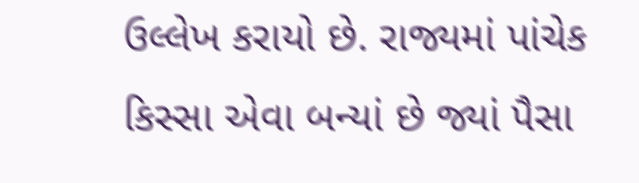ઉલ્લેખ કરાયો છે. રાજ્યમાં પાંચેક કિસ્સા એવા બન્યાં છે જ્યાં પૈસા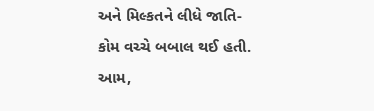અને મિલ્કતને લીધે જાતિ-કોમ વચ્ચે બબાલ થઈ હતી. આમ,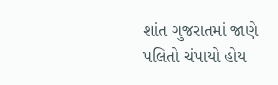શાંત ગુજરાતમાં જાણે પલિતો ચંપાયો હોય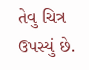તેવુ ચિત્ર ઉપસ્યું છે.